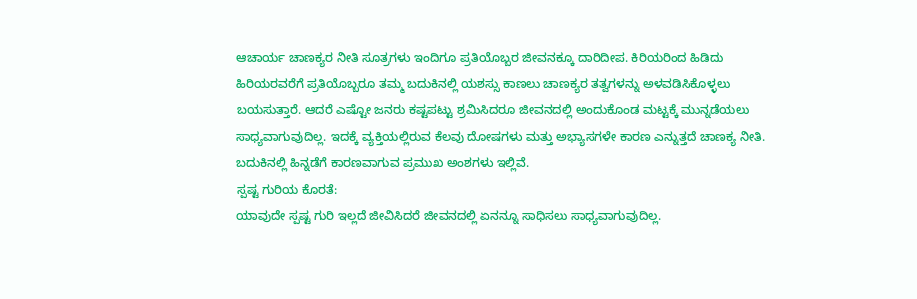ಆಚಾರ್ಯ ಚಾಣಕ್ಯರ ನೀತಿ ಸೂತ್ರಗಳು ಇಂದಿಗೂ ಪ್ರತಿಯೊಬ್ಬರ ಜೀವನಕ್ಕೂ ದಾರಿದೀಪ. ಕಿರಿಯರಿಂದ ಹಿಡಿದು ಹಿರಿಯರವರೆಗೆ ಪ್ರತಿಯೊಬ್ಬರೂ ತಮ್ಮ ಬದುಕಿನಲ್ಲಿ ಯಶಸ್ಸು ಕಾಣಲು ಚಾಣಕ್ಯರ ತತ್ವಗಳನ್ನು ಅಳವಡಿಸಿಕೊಳ್ಳಲು ಬಯಸುತ್ತಾರೆ. ಆದರೆ ಎಷ್ಟೋ ಜನರು ಕಷ್ಟಪಟ್ಟು ಶ್ರಮಿಸಿದರೂ ಜೀವನದಲ್ಲಿ ಅಂದುಕೊಂಡ ಮಟ್ಟಕ್ಕೆ ಮುನ್ನಡೆಯಲು ಸಾಧ್ಯವಾಗುವುದಿಲ್ಲ. ಇದಕ್ಕೆ ವ್ಯಕ್ತಿಯಲ್ಲಿರುವ ಕೆಲವು ದೋಷಗಳು ಮತ್ತು ಅಭ್ಯಾಸಗಳೇ ಕಾರಣ ಎನ್ನುತ್ತದೆ ಚಾಣಕ್ಯ ನೀತಿ. ಬದುಕಿನಲ್ಲಿ ಹಿನ್ನಡೆಗೆ ಕಾರಣವಾಗುವ ಪ್ರಮುಖ ಅಂಶಗಳು ಇಲ್ಲಿವೆ.
ಸ್ಪಷ್ಟ ಗುರಿಯ ಕೊರತೆ:
ಯಾವುದೇ ಸ್ಪಷ್ಟ ಗುರಿ ಇಲ್ಲದೆ ಜೀವಿಸಿದರೆ ಜೀವನದಲ್ಲಿ ಏನನ್ನೂ ಸಾಧಿಸಲು ಸಾಧ್ಯವಾಗುವುದಿಲ್ಲ.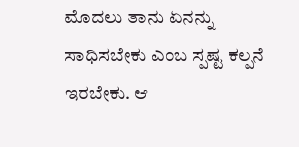ಮೊದಲು ತಾನು ಏನನ್ನು ಸಾಧಿಸಬೇಕು ಎಂಬ ಸ್ಪಷ್ಟ ಕಲ್ಪನೆ ಇರಬೇಕು. ಆ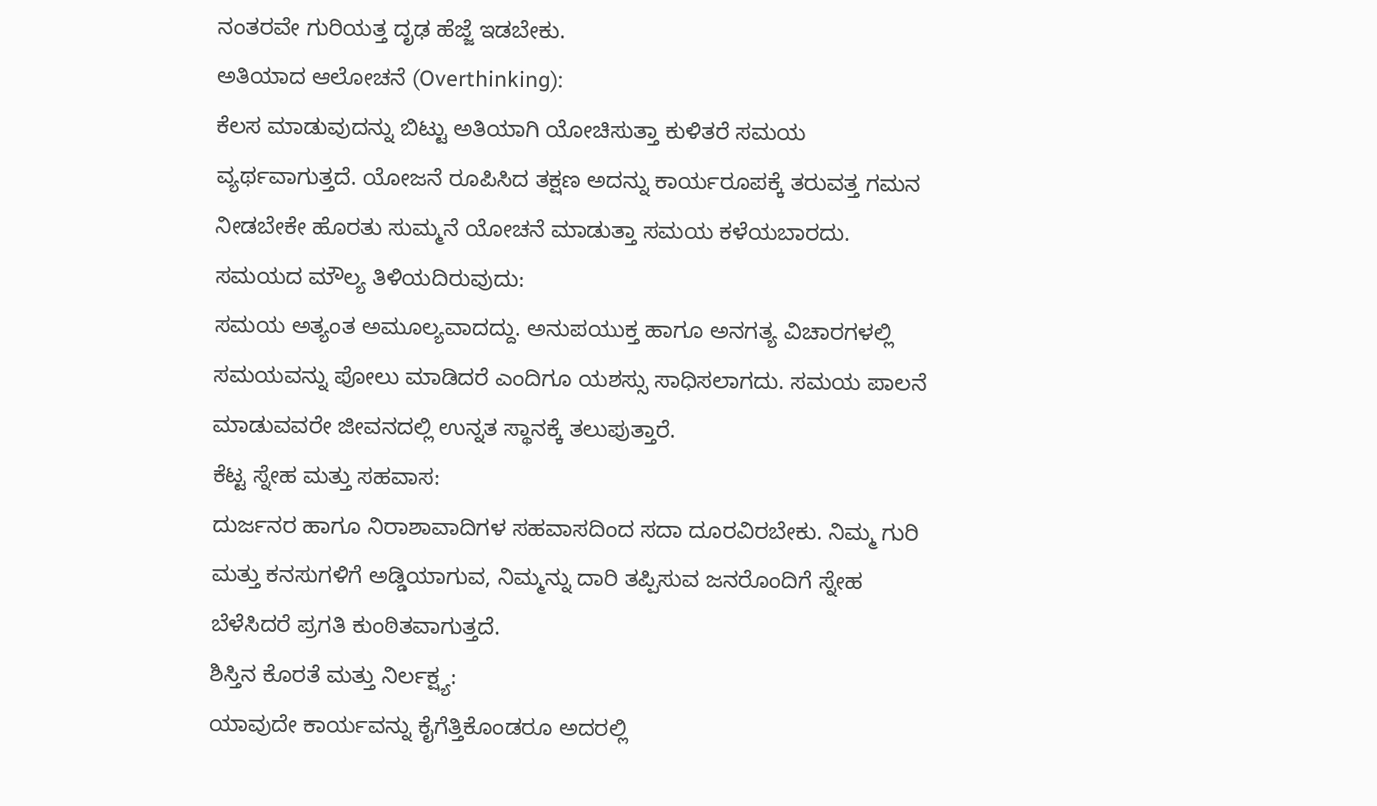ನಂತರವೇ ಗುರಿಯತ್ತ ದೃಢ ಹೆಜ್ಜೆ ಇಡಬೇಕು.
ಅತಿಯಾದ ಆಲೋಚನೆ (Overthinking):
ಕೆಲಸ ಮಾಡುವುದನ್ನು ಬಿಟ್ಟು ಅತಿಯಾಗಿ ಯೋಚಿಸುತ್ತಾ ಕುಳಿತರೆ ಸಮಯ ವ್ಯರ್ಥವಾಗುತ್ತದೆ. ಯೋಜನೆ ರೂಪಿಸಿದ ತಕ್ಷಣ ಅದನ್ನು ಕಾರ್ಯರೂಪಕ್ಕೆ ತರುವತ್ತ ಗಮನ ನೀಡಬೇಕೇ ಹೊರತು ಸುಮ್ಮನೆ ಯೋಚನೆ ಮಾಡುತ್ತಾ ಸಮಯ ಕಳೆಯಬಾರದು.
ಸಮಯದ ಮೌಲ್ಯ ತಿಳಿಯದಿರುವುದು:
ಸಮಯ ಅತ್ಯಂತ ಅಮೂಲ್ಯವಾದದ್ದು. ಅನುಪಯುಕ್ತ ಹಾಗೂ ಅನಗತ್ಯ ವಿಚಾರಗಳಲ್ಲಿ ಸಮಯವನ್ನು ಪೋಲು ಮಾಡಿದರೆ ಎಂದಿಗೂ ಯಶಸ್ಸು ಸಾಧಿಸಲಾಗದು. ಸಮಯ ಪಾಲನೆ ಮಾಡುವವರೇ ಜೀವನದಲ್ಲಿ ಉನ್ನತ ಸ್ಥಾನಕ್ಕೆ ತಲುಪುತ್ತಾರೆ.
ಕೆಟ್ಟ ಸ್ನೇಹ ಮತ್ತು ಸಹವಾಸ:
ದುರ್ಜನರ ಹಾಗೂ ನಿರಾಶಾವಾದಿಗಳ ಸಹವಾಸದಿಂದ ಸದಾ ದೂರವಿರಬೇಕು. ನಿಮ್ಮ ಗುರಿ ಮತ್ತು ಕನಸುಗಳಿಗೆ ಅಡ್ಡಿಯಾಗುವ, ನಿಮ್ಮನ್ನು ದಾರಿ ತಪ್ಪಿಸುವ ಜನರೊಂದಿಗೆ ಸ್ನೇಹ ಬೆಳೆಸಿದರೆ ಪ್ರಗತಿ ಕುಂಠಿತವಾಗುತ್ತದೆ.
ಶಿಸ್ತಿನ ಕೊರತೆ ಮತ್ತು ನಿರ್ಲಕ್ಷ್ಯ:
ಯಾವುದೇ ಕಾರ್ಯವನ್ನು ಕೈಗೆತ್ತಿಕೊಂಡರೂ ಅದರಲ್ಲಿ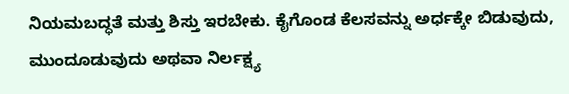ನಿಯಮಬದ್ಧತೆ ಮತ್ತು ಶಿಸ್ತು ಇರಬೇಕು. ಕೈಗೊಂಡ ಕೆಲಸವನ್ನು ಅರ್ಧಕ್ಕೇ ಬಿಡುವುದು, ಮುಂದೂಡುವುದು ಅಥವಾ ನಿರ್ಲಕ್ಷ್ಯ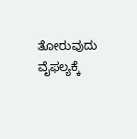ತೋರುವುದು ವೈಫಲ್ಯಕ್ಕೆ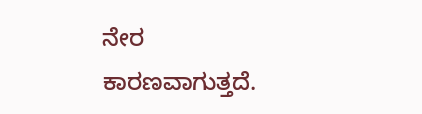ನೇರ ಕಾರಣವಾಗುತ್ತದೆ.